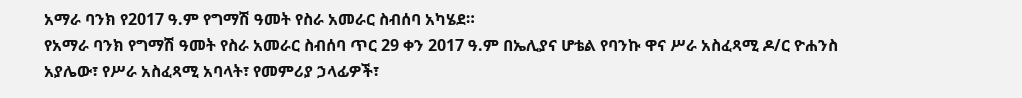አማራ ባንክ የ2017 ዓ.ም የግማሽ ዓመት የስራ አመራር ስብሰባ አካሄደ።
የአማራ ባንክ የግማሽ ዓመት የስራ አመራር ስብሰባ ጥር 29 ቀን 2017 ዓ.ም በኤሊያና ሆቴል የባንኩ ዋና ሥራ አስፈጻሚ ዶ/ር ዮሐንስ አያሌው፣ የሥራ አስፈጻሚ አባላት፣ የመምሪያ ኃላፊዎች፣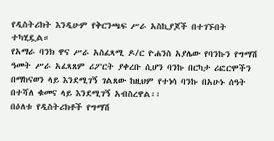የዲስትሪክት እንዲሁም የቅርንጫፍ ሥራ አስኪያጆች በተገኙበት ተካሂዷል።
የአማራ ባንክ ዋና ሥራ አስፈጻሚ ዶ/ር ዮሐንስ አያሌው የባንኩን የግማሽ ዓመት ሥራ አፈጻጸም ሪፖርት ያቀረቡ ሲሆን ባንኩ በርካታ ሪፎርሞችን በማከናወን ላይ እንደሚገኝ ገልጸው ከዚህም የተነሳ ባንኩ በአሁኑ ሰዓት በተሻለ ቁመና ላይ እንደሚገኝ አብስረዋል፡፡
በዕለቱ የዲስትሪክቶች የግማሽ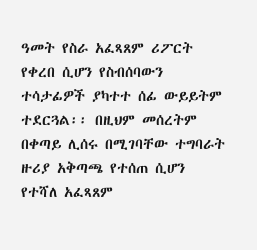ዓመት የስራ አፈጻጸም ሪፖርት የቀረበ ሲሆን የስብሰባውን ተሳታፊዎች ያካተተ ሰፊ ውይይትም ተደርጓል፡፡ በዚህም መሰረትም በቀጣይ ሊሰሩ በሚገባቸው ተግባራት ዙሪያ አቅጣጫ የተሰጠ ሲሆን የተሻለ አፈጻጸም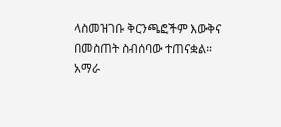ላስመዝገቡ ቅርንጫፎችም እውቅና በመስጠት ስብሰባው ተጠናቋል።
አማራ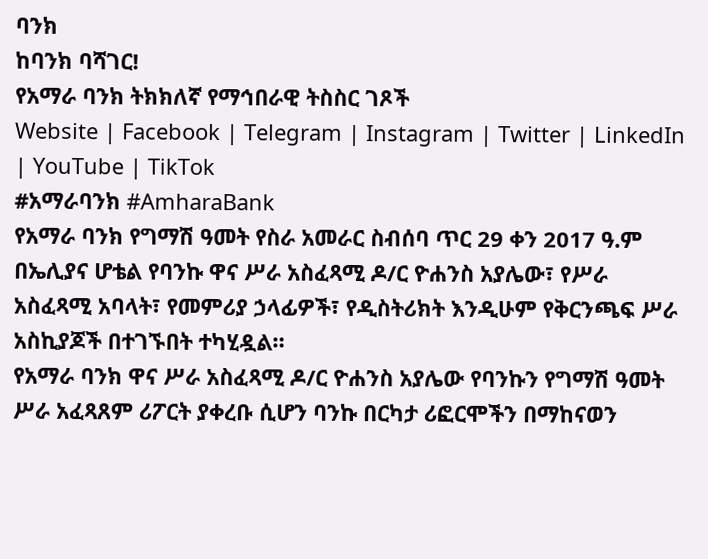ባንክ
ከባንክ ባሻገር!
የአማራ ባንክ ትክክለኛ የማኅበራዊ ትስስር ገጾች
Website | Facebook | Telegram | Instagram | Twitter | LinkedIn | YouTube | TikTok
#አማራባንክ #AmharaBank
የአማራ ባንክ የግማሽ ዓመት የስራ አመራር ስብሰባ ጥር 29 ቀን 2017 ዓ.ም በኤሊያና ሆቴል የባንኩ ዋና ሥራ አስፈጻሚ ዶ/ር ዮሐንስ አያሌው፣ የሥራ አስፈጻሚ አባላት፣ የመምሪያ ኃላፊዎች፣ የዲስትሪክት እንዲሁም የቅርንጫፍ ሥራ አስኪያጆች በተገኙበት ተካሂዷል።
የአማራ ባንክ ዋና ሥራ አስፈጻሚ ዶ/ር ዮሐንስ አያሌው የባንኩን የግማሽ ዓመት ሥራ አፈጻጸም ሪፖርት ያቀረቡ ሲሆን ባንኩ በርካታ ሪፎርሞችን በማከናወን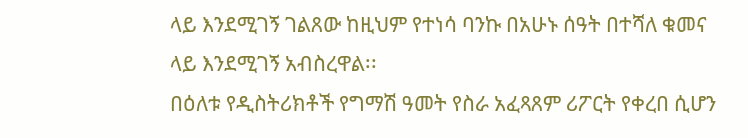ላይ እንደሚገኝ ገልጸው ከዚህም የተነሳ ባንኩ በአሁኑ ሰዓት በተሻለ ቁመና ላይ እንደሚገኝ አብስረዋል፡፡
በዕለቱ የዲስትሪክቶች የግማሽ ዓመት የስራ አፈጻጸም ሪፖርት የቀረበ ሲሆን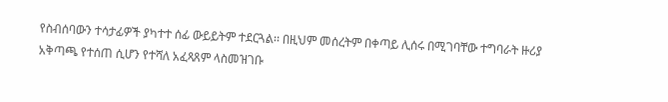የስብሰባውን ተሳታፊዎች ያካተተ ሰፊ ውይይትም ተደርጓል፡፡ በዚህም መሰረትም በቀጣይ ሊሰሩ በሚገባቸው ተግባራት ዙሪያ አቅጣጫ የተሰጠ ሲሆን የተሻለ አፈጻጸም ላስመዝገቡ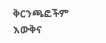ቅርንጫፎችም እውቅና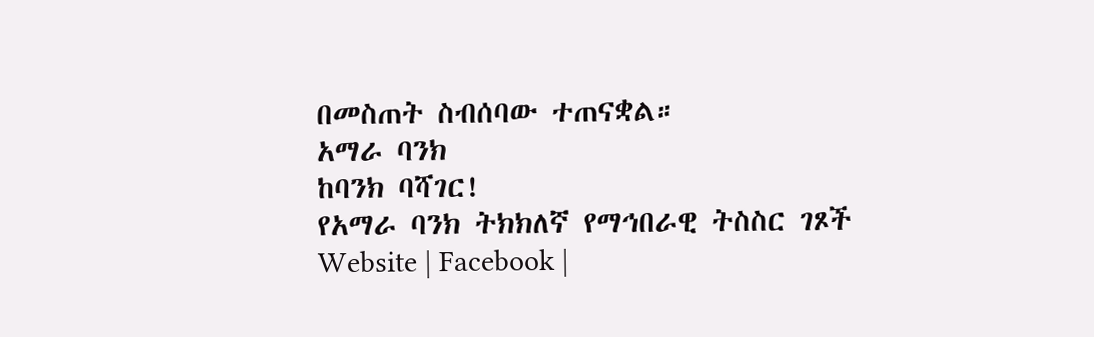በመስጠት ስብሰባው ተጠናቋል።
አማራ ባንክ
ከባንክ ባሻገር!
የአማራ ባንክ ትክክለኛ የማኅበራዊ ትስስር ገጾች
Website | Facebook |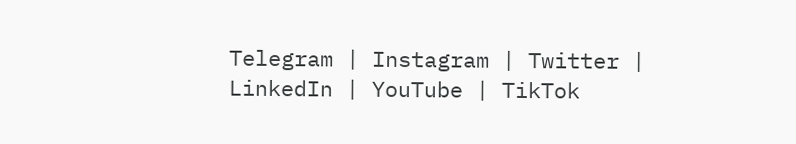Telegram | Instagram | Twitter | LinkedIn | YouTube | TikTok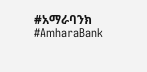#አማራባንክ #AmharaBank